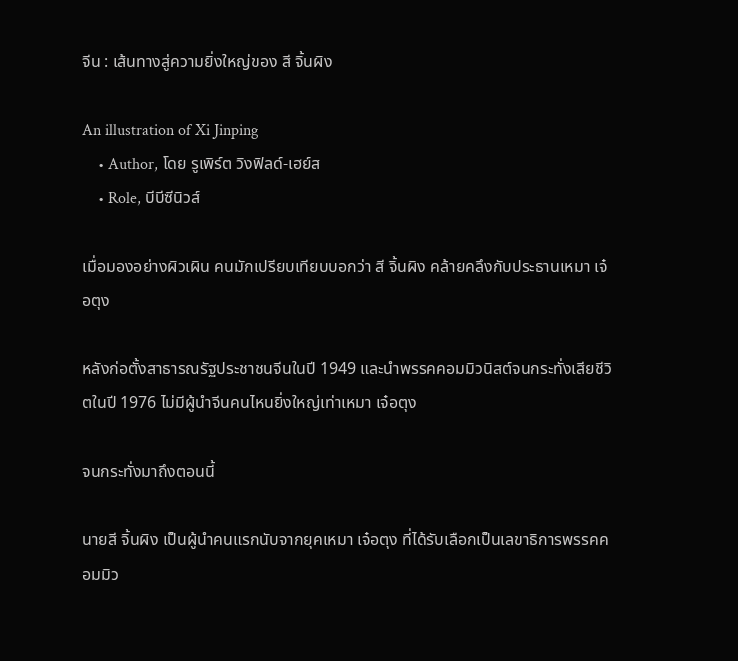จีน : เส้นทางสู่ความยิ่งใหญ่ของ สี จิ้นผิง

An illustration of Xi Jinping
    • Author, โดย รูเพิร์ต วิงฟิลด์-เฮย์ส
    • Role, บีบีซีนิวส์

เมื่อมองอย่างผิวเผิน คนมักเปรียบเทียบบอกว่า สี จิ้นผิง คล้ายคลึงกับประธานเหมา เจ๋อตุง

หลังก่อตั้งสาธารณรัฐประชาชนจีนในปี 1949 และนำพรรคคอมมิวนิสต์จนกระทั่งเสียชีวิตในปี 1976 ไม่มีผู้นำจีนคนไหนยิ่งใหญ่เท่าเหมา เจ๋อตุง

จนกระทั่งมาถึงตอนนี้

นายสี จิ้นผิง เป็นผู้นำคนแรกนับจากยุคเหมา เจ๋อตุง ที่ได้รับเลือกเป็นเลขาธิการพรรคคอมมิว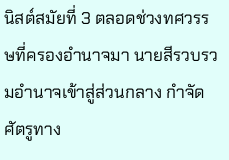นิสต์สมัยที่ 3 ตลอดช่วงทศวรรษที่ครองอำนาจมา นายสีรวบรวมอำนาจเข้าสู่ส่วนกลาง กำจัดศัตรูทาง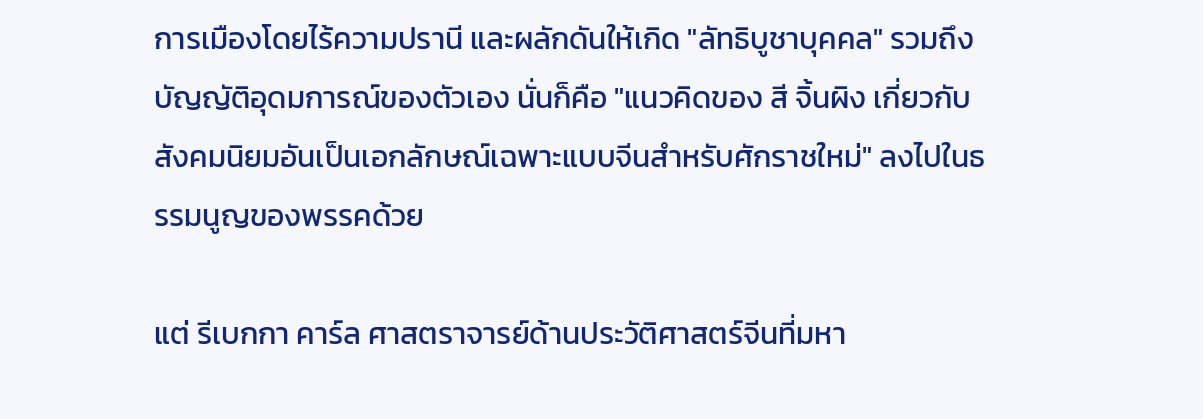การเมืองโดยไร้ความปรานี และผลักดันให้เกิด "ลัทธิบูชาบุคคล" รวมถึงบัญญัติอุดมการณ์ของตัวเอง นั่นก็คือ "แนวคิดของ สี จิ้นผิง เกี่ยวกับสังคมนิยมอันเป็นเอกลักษณ์เฉพาะแบบจีนสำหรับศักราชใหม่" ลงไปในธรรมนูญของพรรคด้วย

แต่ รีเบกกา คาร์ล ศาสตราจารย์ด้านประวัติศาสตร์จีนที่มหา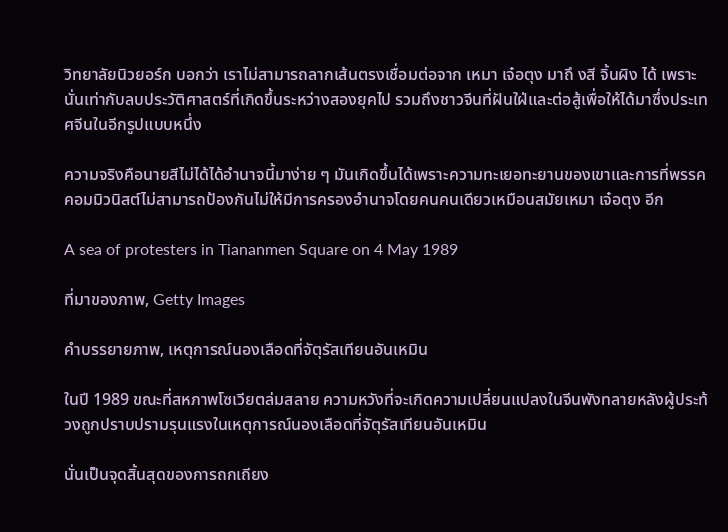วิทยาลัยนิวยอร์ก บอกว่า เราไม่สามารถลากเส้นตรงเชื่อมต่อจาก เหมา เจ๋อตุง มาถึ งสี จิ้นผิง ได้ เพราะนั่นเท่ากับลบประวัติศาสตร์ที่เกิดขึ้นระหว่างสองยุคไป รวมถึงชาวจีนที่ฝันใฝ่และต่อสู้เพื่อให้ได้มาซึ่งประเทศจีนในอีกรูปแบบหนึ่ง

ความจริงคือนายสีไม่ได้ได้อำนาจนี้มาง่าย ๆ มันเกิดขึ้นได้เพราะความทะเยอทะยานของเขาและการที่พรรคคอมมิวนิสต์ไม่สามารถป้องกันไม่ให้มีการครองอำนาจโดยคนคนเดียวเหมือนสมัยเหมา เจ๋อตุง อีก

A sea of protesters in Tiananmen Square on 4 May 1989

ที่มาของภาพ, Getty Images

คำบรรยายภาพ, เหตุการณ์นองเลือดที่จัตุรัสเทียนอันเหมิน

ในปี 1989 ขณะที่สหภาพโซเวียตล่มสลาย ความหวังที่จะเกิดความเปลี่ยนแปลงในจีนพังทลายหลังผู้ประท้วงถูกปราบปรามรุนแรงในเหตุการณ์นองเลือดที่จัตุรัสเทียนอันเหมิน

นั่นเป็นจุดสิ้นสุดของการถกเถียง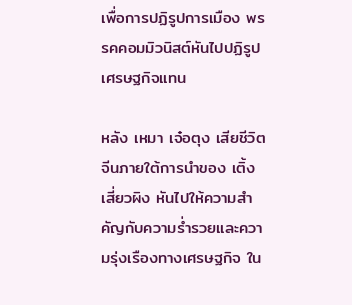เพื่อการปฏิรูปการเมือง พรรคคอมมิวนิสต์หันไปปฏิรูปเศรษฐกิจแทน

หลัง เหมา เจ๋อตุง เสียชีวิต จีนภายใต้การนำของ เติ้ง เสี่ยวผิง หันไปให้ความสำคัญกับความร่ำรวยและความรุ่งเรืองทางเศรษฐกิจ ใน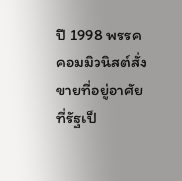ปี 1998 พรรคคอมมิวนิสต์สั่งขายที่อยู่อาศัยที่รัฐเป็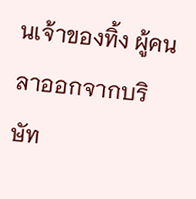นเจ้าของทิ้ง ผู้คนลาออกจากบริษัท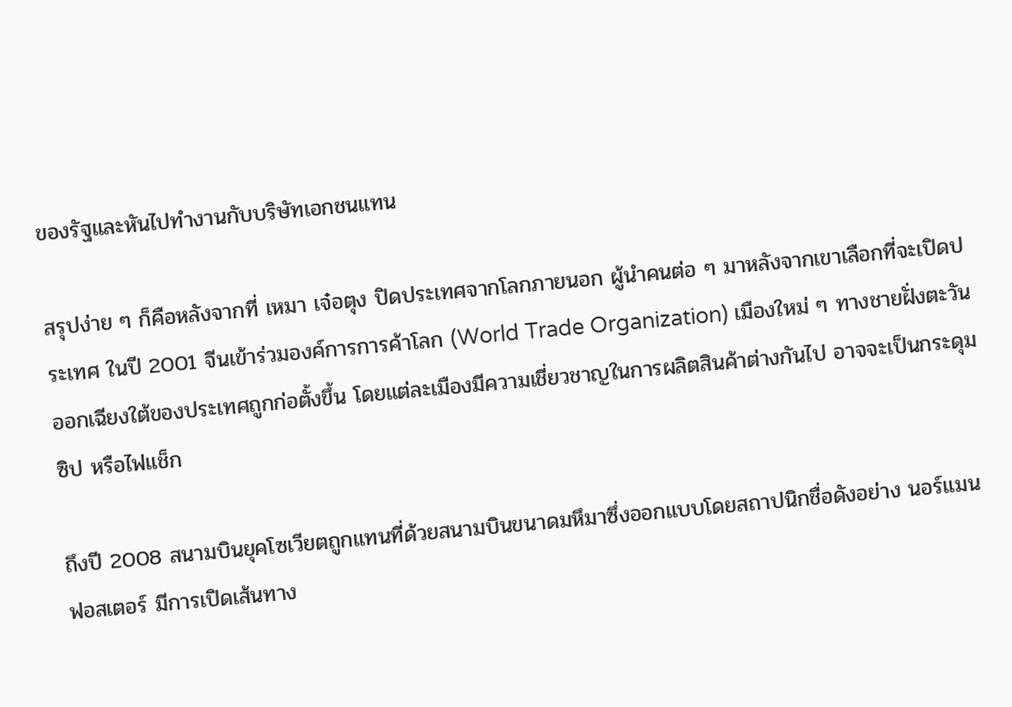ของรัฐและหันไปทำงานกับบริษัทเอกชนแทน

สรุปง่าย ๆ ก็คือหลังจากที่ เหมา เจ๋อตุง ปิดประเทศจากโลกภายนอก ผู้นำคนต่อ ๆ มาหลังจากเขาเลือกที่จะเปิดประเทศ ในปี 2001 จีนเข้าร่วมองค์การการค้าโลก (World Trade Organization) เมืองใหม่ ๆ ทางชายฝั่งตะวันออกเฉียงใต้ของประเทศถูกก่อตั้งขึ้น โดยแต่ละเมืองมีความเชี่ยวชาญในการผลิตสินค้าต่างกันไป อาจจะเป็นกระดุม ซิป หรือไฟแช็ก

ถึงปี 2008 สนามบินยุคโซเวียตถูกแทนที่ด้วยสนามบินขนาดมหึมาซึ่งออกแบบโดยสถาปนิกชื่อดังอย่าง นอร์แมน ฟอสเตอร์ มีการเปิดเส้นทาง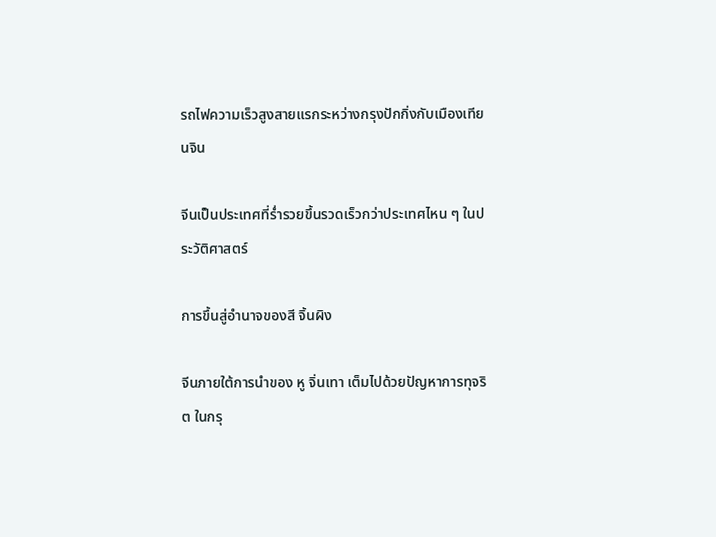รถไฟความเร็วสูงสายแรกระหว่างกรุงปักกิ่งกับเมืองเทียนจิน

จีนเป็นประเทศที่ร่ำรวยขึ้นรวดเร็วกว่าประเทศไหน ๆ ในประวัติศาสตร์

การขึ้นสู่อำนาจของสี จิ้นผิง

จีนภายใต้การนำของ หู จิ่นเทา เต็มไปด้วยปัญหาการทุจริต ในกรุ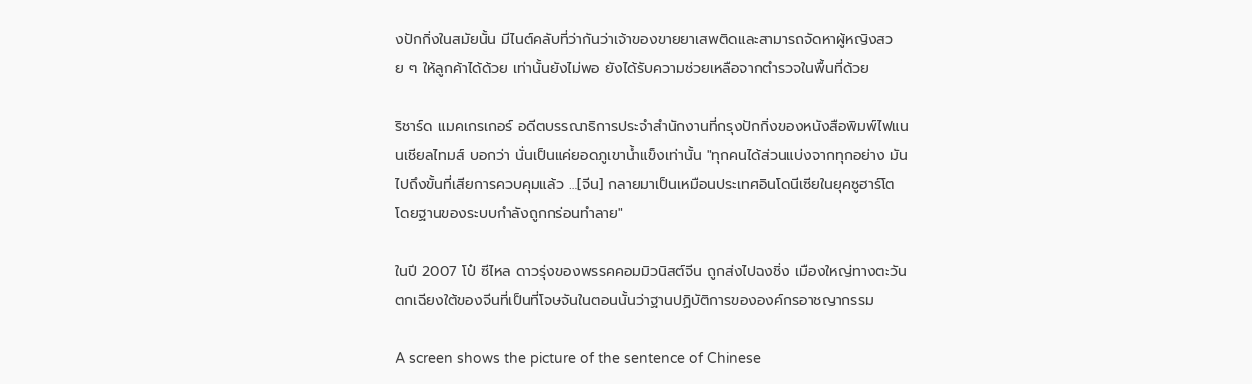งปักกิ่งในสมัยนั้น มีไนต์คลับที่ว่ากันว่าเจ้าของขายยาเสพติดและสามารถจัดหาผู้หญิงสวย ๆ ให้ลูกค้าได้ด้วย เท่านั้นยังไม่พอ ยังได้รับความช่วยเหลือจากตำรวจในพื้นที่ด้วย

ริชาร์ด แมคเกรเกอร์ อดีตบรรณาธิการประจำสำนักงานที่กรุงปักกิ่งของหนังสือพิมพ์ไฟแนนเชียลไทมส์ บอกว่า นั่นเป็นแค่ยอดภูเขาน้ำแข็งเท่านั้น "ทุกคนได้ส่วนแบ่งจากทุกอย่าง มันไปถึงขั้นที่เสียการควบคุมแล้ว …[จีน] กลายมาเป็นเหมือนประเทศอินโดนีเซียในยุคซูฮาร์โต โดยฐานของระบบกำลังถูกกร่อนทำลาย"

ในปี 2007 โป๋ ซีไหล ดาวรุ่งของพรรคคอมมิวนิสต์จีน ถูกส่งไปฉงชิ่ง เมืองใหญ่ทางตะวันตกเฉียงใต้ของจีนที่เป็นที่โจษจันในตอนนั้นว่าฐานปฏิบัติการขององค์กรอาชญากรรม

A screen shows the picture of the sentence of Chinese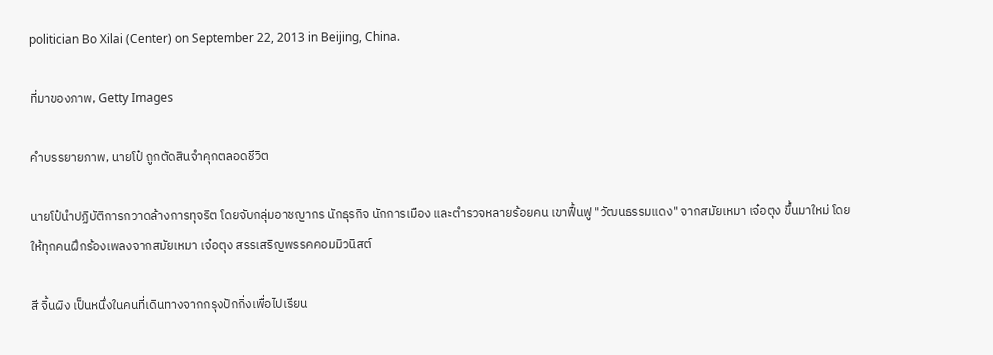politician Bo Xilai (Center) on September 22, 2013 in Beijing, China.

ที่มาของภาพ, Getty Images

คำบรรยายภาพ, นายโป๋ ถูกตัดสินจำคุกตลอดชีวิต

นายโป๋นำปฏิบัติการกวาดล้างการทุจริต โดยจับกลุ่มอาชญากร นักธุรกิจ นักการเมือง และตำรวจหลายร้อยคน เขาฟื้นฟู "วัฒนธรรมแดง" จากสมัยเหมา เจ๋อตุง ขึ้นมาใหม่ โดยให้ทุกคนฝึกร้องเพลงจากสมัยเหมา เจ๋อตุง สรรเสริญพรรคคอมมิวนิสต์

สี จิ้นผิง เป็นหนึ่งในคนที่เดินทางจากกรุงปักกิ่งเพื่อไปเรียน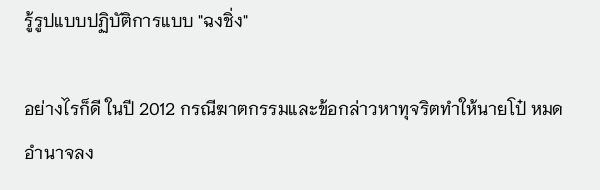รู้รูปแบบปฏิบัติการแบบ "ฉงชิ่ง"

อย่างไรก็ดี ในปี 2012 กรณีฆาตกรรมและข้อกล่าวหาทุจริตทำให้นายโป๋ หมดอำนาจลง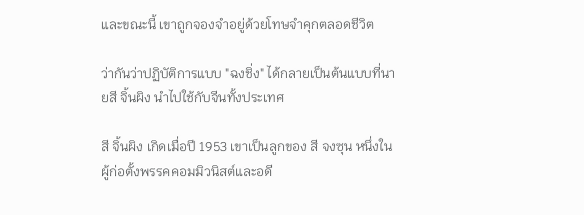และขณะนี้ เขาถูกจองจำอยู่ด้วยโทษจำคุกตลอดชีวิต

ว่ากันว่าปฏิบัติการแบบ "ฉงชิ่ง" ได้กลายเป็นต้นแบบที่นายสี จิ้นผิง นำไปใช้กับจีนทั้งประเทศ

สี จิ้นผิง เกิดเมื่อปี 1953 เขาเป็นลูกของ สี จงซุน หนึ่งในผู้ก่อตั้งพรรคคอมมิวนิสต์และอดี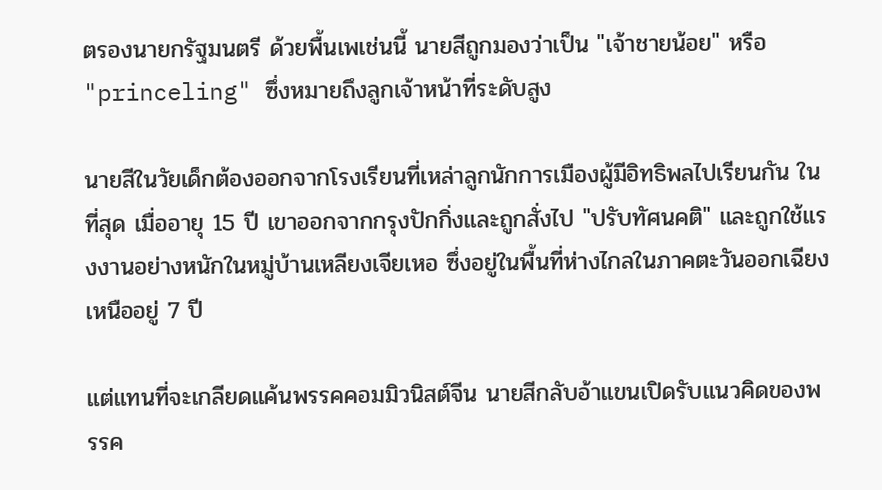ตรองนายกรัฐมนตรี ด้วยพื้นเพเช่นนี้ นายสีถูกมองว่าเป็น "เจ้าชายน้อย" หรือ "princeling" ซึ่งหมายถึงลูกเจ้าหน้าที่ระดับสูง

นายสีในวัยเด็กต้องออกจากโรงเรียนที่เหล่าลูกนักการเมืองผู้มีอิทธิพลไปเรียนกัน ในที่สุด เมื่ออายุ 15 ปี เขาออกจากกรุงปักกิ่งและถูกสั่งไป "ปรับทัศนคติ" และถูกใช้แรงงานอย่างหนักในหมู่บ้านเหลียงเจียเหอ ซึ่งอยู่ในพื้นที่ห่างไกลในภาคตะวันออกเฉียงเหนืออยู่ 7 ปี

แต่แทนที่จะเกลียดแค้นพรรคคอมมิวนิสต์จีน นายสีกลับอ้าแขนเปิดรับแนวคิดของพรรค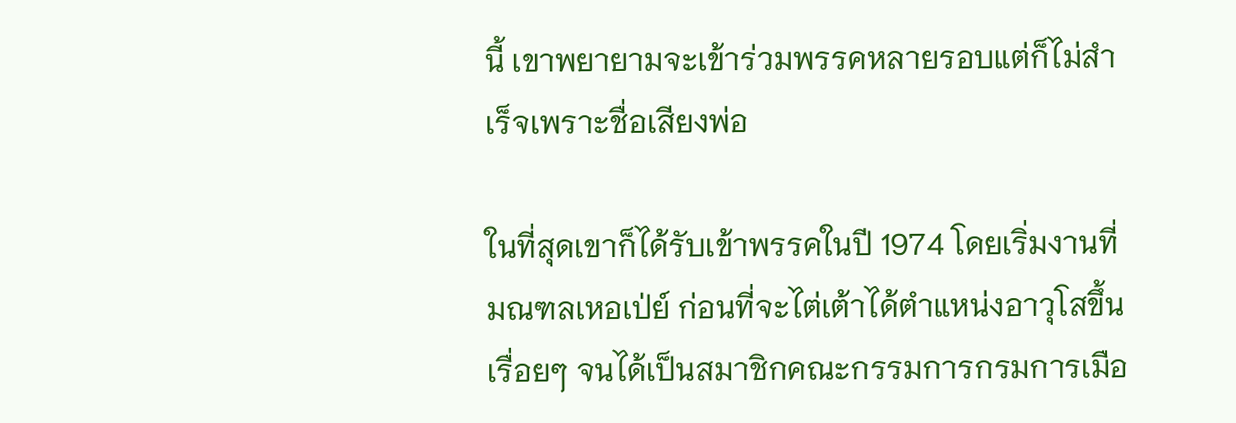นี้ เขาพยายามจะเข้าร่วมพรรคหลายรอบแต่ก็ไม่สำเร็จเพราะชื่อเสียงพ่อ

ในที่สุดเขาก็ได้รับเข้าพรรคในปี 1974 โดยเริ่มงานที่มณฑลเหอเป่ย์ ก่อนที่จะไต่เต้าได้ตำแหน่งอาวุโสขึ้นเรื่อยๆ จนได้เป็นสมาชิกคณะกรรมการกรมการเมือ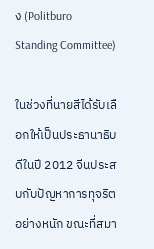ง (Politburo Standing Committee)

ในช่วงที่นายสีได้รับเลือกให้เป็นประธานาธิบดีในปี 2012 จีนประสบกับปัญหาการทุจริตอย่างหนัก ขณะที่สมา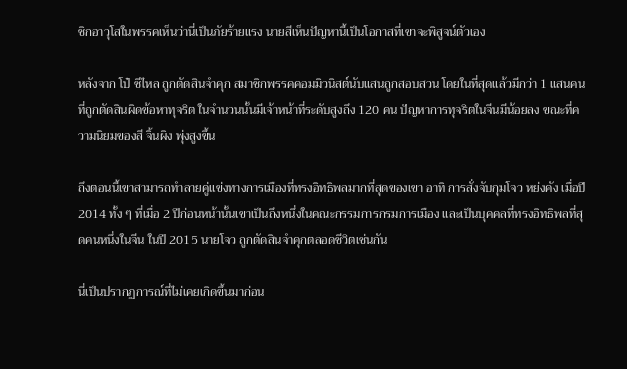ชิกอาวุโสในพรรคเห็นว่านี่เป็นภัยร้ายแรง นายสีเห็นปัญหานี้เป็นโอกาสที่เขาจะพิสูจน์ตัวเอง

หลังจาก โป๋ ซีไหล ถูกตัดสินจำคุก สมาชิกพรรคคอมมิวนิสต์นับแสนถูกสอบสวน โดยในที่สุดแล้วมีกว่า 1 แสนคนที่ถูกตัดสินผิดข้อหาทุจริต ในจำนวนนั้นมีเจ้าหน้าที่ระดับสูงถึง 120 คน ปัญหาการทุจริตในจีนมีน้อยลง ขณะที่ความนิยมของสี จิ้นผิง พุ่งสูงขึ้น

ถึงตอนนี้เขาสามารถทำลายคู่แข่งทางการเมืองที่ทรงอิทธิพลมากที่สุดของเขา อาทิ การสั่งจับกุมโจว หย่งคัง เมื่อปี 2014 ทั้ง ๆ ที่เมื่อ 2 ปีก่อนหน้านั้นเขาเป็นถึงหนึ่งในคณะกรรมการกรมการเมือง และเป็นบุคคลที่ทรงอิทธิพลที่สุดคนหนึ่งในจีน ในปี 2015 นายโจว ถูกตัดสินจำคุกตลอดชีวิตเช่นกัน

นี่เป็นปรากฏการณ์ที่ไม่เคยเกิดขึ้นมาก่อน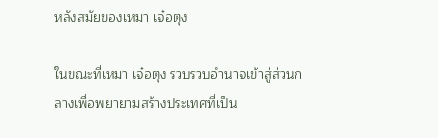หลังสมัยของเหมา เจ๋อตุง

ในขณะที่เหมา เจ๋อตุง รวบรวบอำนาจเข้าสู่ส่วนกลางเพื่อพยายามสร้างประเทศที่เป็น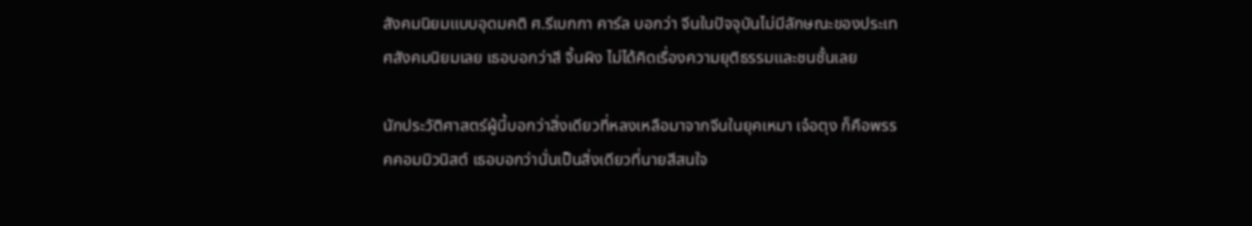สังคมนิยมแบบอุดมคติ ศ.รีเบกกา คาร์ล บอกว่า จีนในปัจจุบันไม่มีลักษณะของประเทศสังคมนิยมเลย เธอบอกว่าสี จิ้นผิง ไม่ได้คิดเรื่องความยุติธรรมและชนชั้นเลย

นักประวัติศาสตร์ผู้นี้บอกว่าสิ่งเดียวที่หลงเหลือมาจากจีนในยุคเหมา เจ๋อตุง ก็คือพรรคคอมมิวนิสต์ เธอบอกว่านั่นเป็นสิ่งเดียวที่นายสีสนใจ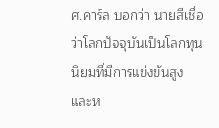ศ.คาร์ล บอกว่า นายสีเชื่อว่าโลกปัจจุบันเป็นโลกทุนนิยมที่มีการแข่งขันสูง และห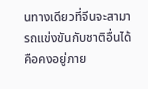นทางเดียวที่จีนจะสามารถแข่งขันกับชาติอื่นได้คือคงอยู่ภาย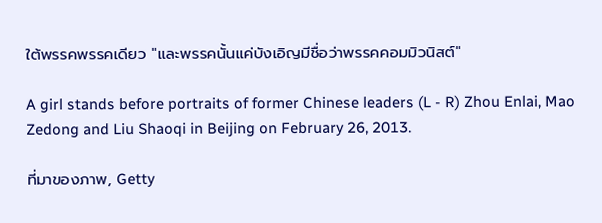ใต้พรรคพรรคเดียว "และพรรคนั้นแค่บังเอิญมีชื่อว่าพรรคคอมมิวนิสต์"

A girl stands before portraits of former Chinese leaders (L - R) Zhou Enlai, Mao Zedong and Liu Shaoqi in Beijing on February 26, 2013.

ที่มาของภาพ, Getty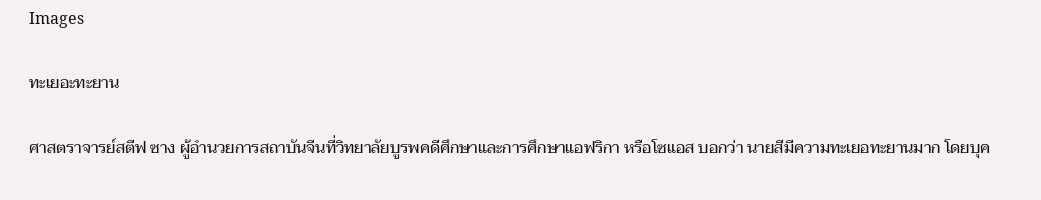Images

ทะเยอะทะยาน

ศาสตราจารย์สตีฟ ซาง ผู้อำนวยการสถาบันจีนที่วิทยาลัยบูรพคดีศึกษาและการศึกษาแอฟริกา หรือโซแอส บอกว่า นายสีมีความทะเยอทะยานมาก โดยบุค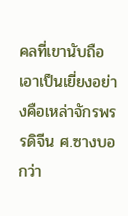คลที่เขานับถือเอาเป็นเยี่ยงอย่างคือเหล่าจักรพรรดิจีน ศ.ซางบอกว่า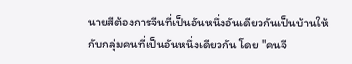นายสีต้องการจีนที่เป็นอันหนึ่งอันเดียวกันเป็นบ้านให้กับกลุ่มคนที่เป็นอันหนึ่งเดียวกัน โดย "คนจี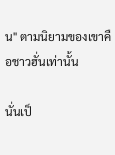น" ตามนิยามของเขาคือชาวฮั่นเท่านั้น

นั่นเป็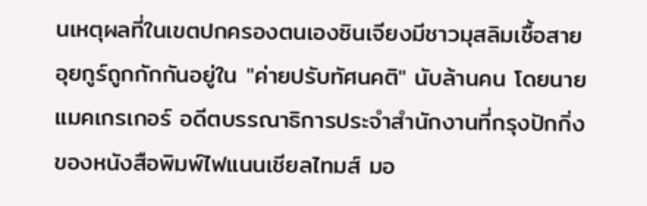นเหตุผลที่ในเขตปกครองตนเองซินเจียงมีชาวมุสลิมเชื้อสายอุยกูร์ถูกกักกันอยู่ใน "ค่ายปรับทัศนคติ" นับล้านคน โดยนายแมคเกรเกอร์ อดีตบรรณาธิการประจำสำนักงานที่กรุงปักกิ่งของหนังสือพิมพ์ไฟแนนเชียลไทมส์ มอ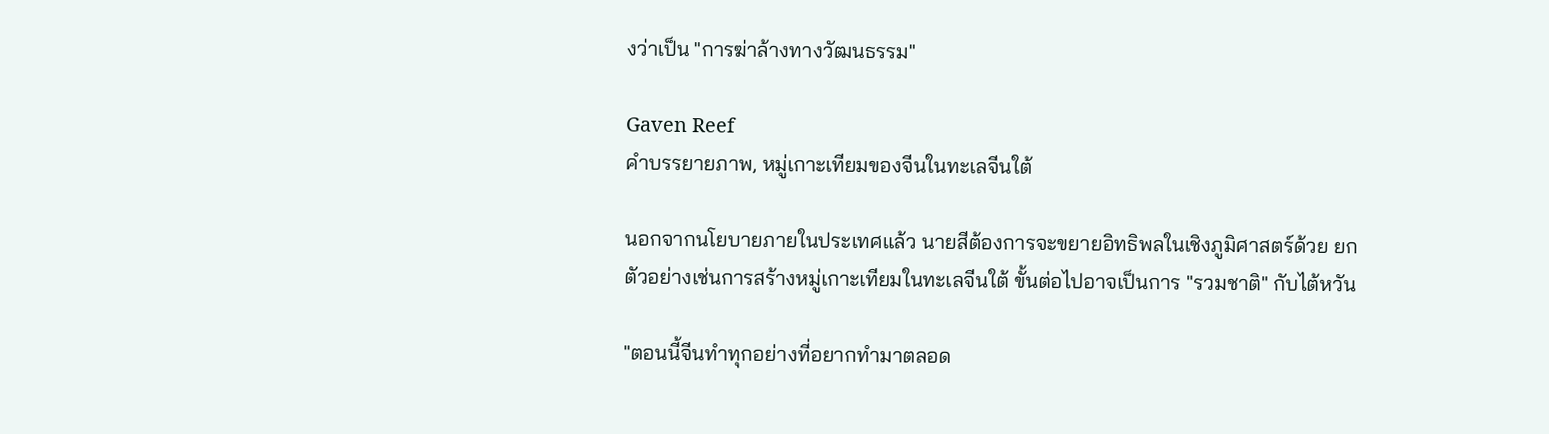งว่าเป็น "การฆ่าล้างทางวัฒนธรรม"

Gaven Reef
คำบรรยายภาพ, หมู่เกาะเทียมของจีนในทะเลจีนใต้

นอกจากนโยบายภายในประเทศแล้ว นายสีต้องการจะขยายอิทธิพลในเชิงภูมิศาสตร์ด้วย ยกตัวอย่างเช่นการสร้างหมู่เกาะเทียมในทะเลจีนใต้ ขั้นต่อไปอาจเป็นการ "รวมชาติ" กับไต้หวัน

"ตอนนี้จีนทำทุกอย่างที่อยากทำมาตลอด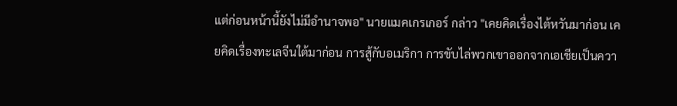แต่ก่อนหน้านี้ยังไม่มีอำนาจพอ" นายแมคเกรเกอร์ กล่าว "เคยคิดเรื่องไต้หวันมาก่อน เคยคิดเรื่องทะเลจีนใต้มาก่อน การสู้กับอเมริกา การขับไล่พวกเขาออกจากเอเชียเป็นควา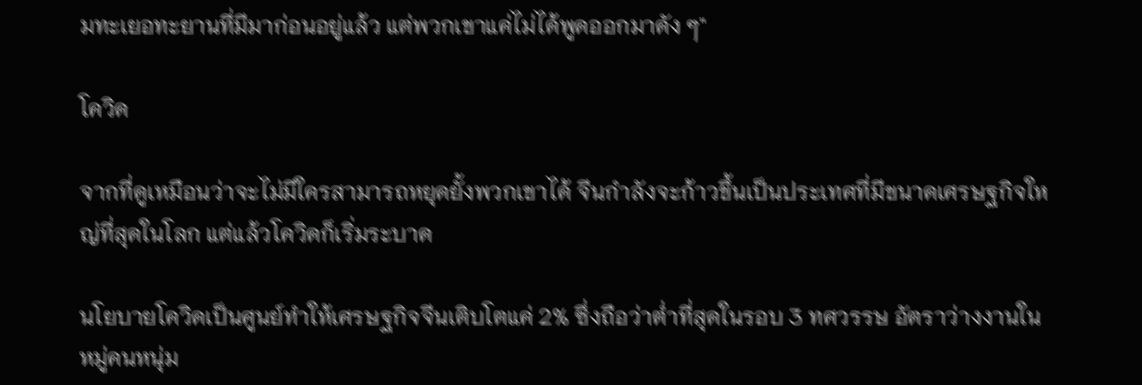มทะเยอทะยานที่มีมาก่อนอยู่แล้ว แต่พวกเขาแค่ไม่ได้พูดออกมาดัง ๆ"

โควิด

จากที่ดูเหมือนว่าจะไม่มีใครสามารถหยุดยั้งพวกเขาได้ จีนกำลังจะก้าวขึ้นเป็นประเทศที่มีขนาดเศรษฐกิจใหญ่ที่สุดในโลก แต่แล้วโควิดก็เริ่มระบาด

นโยบายโควิดเป็นศูนย์ทำให้เศรษฐกิจจีนเติบโตแค่ 2% ซึ่งถือว่าต่ำที่สุดในรอบ 3 ทศวรรษ อัตราว่างงานในหมู่คนหนุ่ม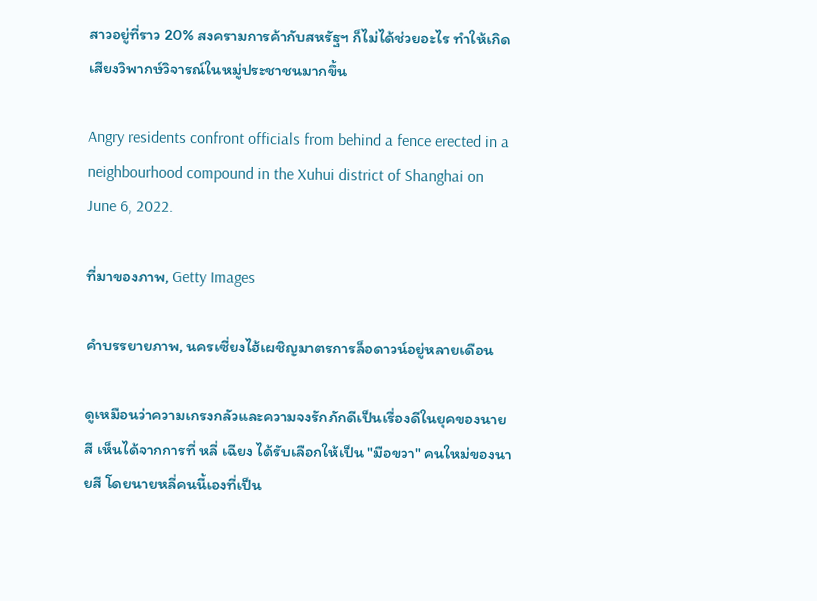สาวอยู่ที่ราว 20% สงครามการค้ากับสหรัฐฯ ก็ไม่ได้ช่วยอะไร ทำให้เกิดเสียงวิพากษ์วิจารณ์ในหมู่ประชาชนมากขึ้น

Angry residents confront officials from behind a fence erected in a neighbourhood compound in the Xuhui district of Shanghai on June 6, 2022.

ที่มาของภาพ, Getty Images

คำบรรยายภาพ, นครเซี่ยงไฮ้เผชิญมาตรการล็อดาวน์อยู่หลายเดือน

ดูเหมือนว่าความเกรงกลัวและความจงรักภักดีเป็นเรื่องดีในยุคของนายสี เห็นได้จากการที่ หลี่ เฉียง ได้รับเลือกให้เป็น "มือขวา" คนใหม่ของนายสี โดยนายหลี่คนนี้เองที่เป็น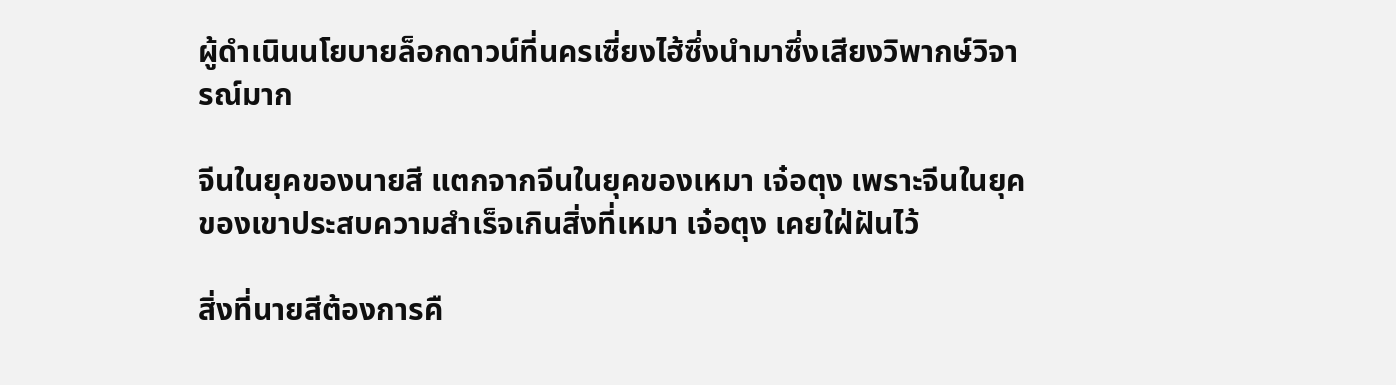ผู้ดำเนินนโยบายล็อกดาวน์ที่นครเซี่ยงไฮ้ซึ่งนำมาซึ่งเสียงวิพากษ์วิจารณ์มาก

จีนในยุคของนายสี แตกจากจีนในยุคของเหมา เจ๋อตุง เพราะจีนในยุคของเขาประสบความสำเร็จเกินสิ่งที่เหมา เจ๋อตุง เคยใฝ่ฝันไว้

สิ่งที่นายสีต้องการคื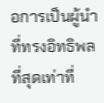อการเป็นผู้นำที่ทรงอิทธิพลที่สุดเท่าที่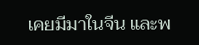เคยมีมาในจีน และพ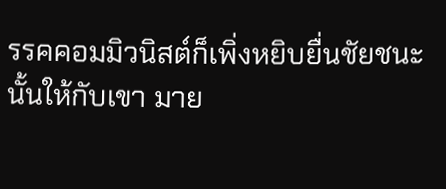รรคคอมมิวนิสต์ก็เพิ่งหยิบยื่นชัยชนะนั้นให้กับเขา มาย